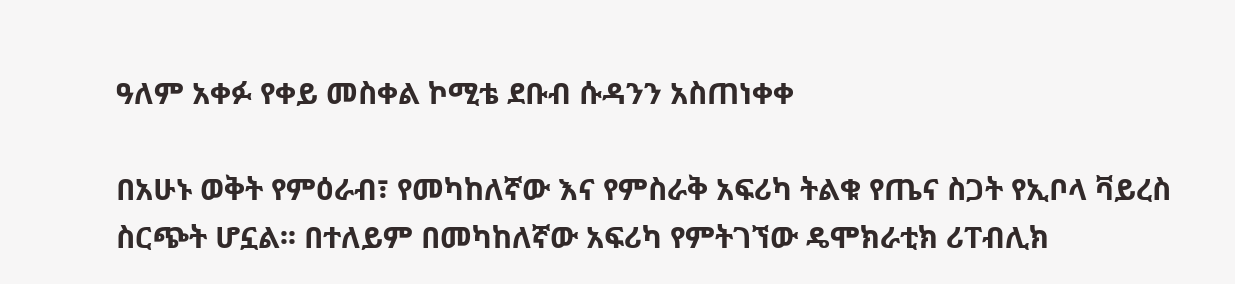ዓለም አቀፉ የቀይ መስቀል ኮሚቴ ደቡብ ሱዳንን አስጠነቀቀ

በአሁኑ ወቅት የምዕራብ፣ የመካከለኛው እና የምስራቅ አፍሪካ ትልቁ የጤና ስጋት የኢቦላ ቫይረስ ስርጭት ሆኗል፡፡ በተለይም በመካከለኛው አፍሪካ የምትገኘው ዴሞክራቲክ ሪፐብሊክ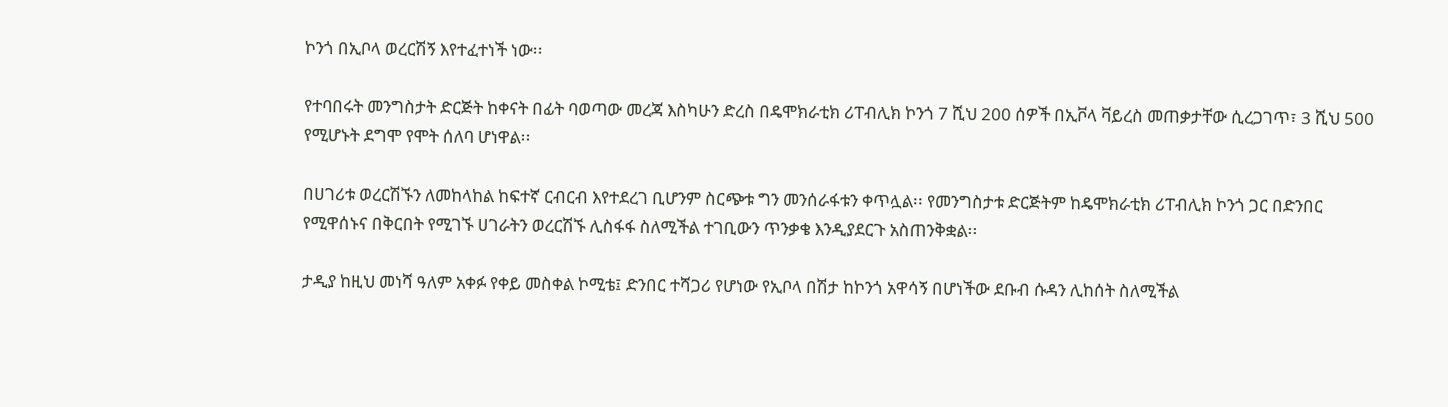ኮንጎ በኢቦላ ወረርሽኝ እየተፈተነች ነው፡፡

የተባበሩት መንግስታት ድርጅት ከቀናት በፊት ባወጣው መረጃ እስካሁን ድረስ በዴሞክራቲክ ሪፐብሊክ ኮንጎ 7 ሺህ 200 ሰዎች በኢቮላ ቫይረስ መጠቃታቸው ሲረጋገጥ፣ 3 ሺህ 500 የሚሆኑት ደግሞ የሞት ሰለባ ሆነዋል፡፡

በሀገሪቱ ወረርሽኙን ለመከላከል ከፍተኛ ርብርብ እየተደረገ ቢሆንም ስርጭቱ ግን መንሰራፋቱን ቀጥሏል፡፡ የመንግስታቱ ድርጅትም ከዴሞክራቲክ ሪፐብሊክ ኮንጎ ጋር በድንበር የሚዋሰኑና በቅርበት የሚገኙ ሀገራትን ወረርሽኙ ሊስፋፋ ስለሚችል ተገቢውን ጥንቃቄ እንዲያደርጉ አስጠንቅቋል፡፡

ታዲያ ከዚህ መነሻ ዓለም አቀፉ የቀይ መስቀል ኮሚቴ፤ ድንበር ተሻጋሪ የሆነው የኢቦላ በሽታ ከኮንጎ አዋሳኝ በሆነችው ደቡብ ሱዳን ሊከሰት ስለሚችል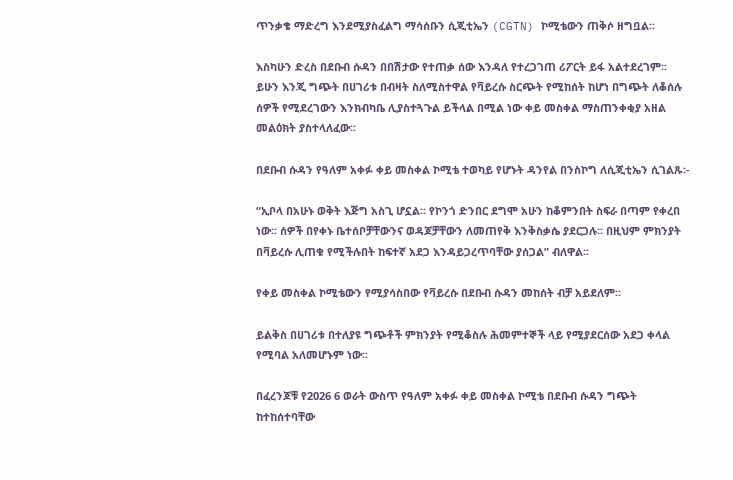ጥንቃቄ ማድረግ እንደሚያስፈልግ ማሳሰቡን ሲጂቲኤን (CGTN) ኮሚቴውን ጠቅሶ ዘግቧል፡፡

እስካሁን ድረስ በደቡብ ሱዳን በበሽታው የተጠቃ ሰው እንዳለ የተረጋገጠ ሪፖርት ይፋ አልተደረገም፡፡ ይሁን እንጂ ግጭት በሀገሪቱ በብዛት ስለሚስተዋል የቫይረሱ ስርጭት የሚከሰት ከሆነ በግጭት ለቆሰሉ ሰዎች የሚደረገውን እንክብካቤ ሊያስተጓጉል ይችላል በሚል ነው ቀይ መስቀል ማስጠንቀቂያ አዘል መልዕክት ያስተላለፈው፡፡

በደቡብ ሱዳን የዓለም አቀፉ ቀይ መስቀል ኮሚቴ ተወካይ የሆኑት ዳንየል በንስኮግ ለሲጂቲኤን ሲገልጹ፡-

“ኢቦላ በአሁኑ ወቅት እጅግ አስጊ ሆኗል፡፡ የኮንጎ ድንበር ደግሞ አሁን ከቆምንበት ስፍራ በጣም የቀረበ ነው፡፡ ሰዎች በየቀኑ ቤተሰቦቻቸውንና ወዳጆቻቸውን ለመጠየቅ እንቅስቃሴ ያደርጋሉ፡፡ በዚህም ምክንያት በቫይረሱ ሊጠቁ የሚችሉበት ከፍተኛ አደጋ እንዳይጋረጥባቸው ያሰጋል” ብለዋል፡፡

የቀይ መስቀል ኮሚቴውን የሚያሳስበው የቫይረሱ በደቡብ ሱዳን መከሰት ብቻ አይደለም፡፡

ይልቅስ በሀገሪቱ በተለያዩ ግጭቶች ምክንያት የሚቆስሉ ሕመምተኞች ላይ የሚያደርሰው አደጋ ቀላል የሚባል አለመሆኑም ነው፡፡

በፈረንጆቹ የ2026 6 ወራት ውስጥ የዓለም አቀፉ ቀይ መስቀል ኮሚቴ በደቡብ ሱዳን ግጭት ከተከሰተባቸው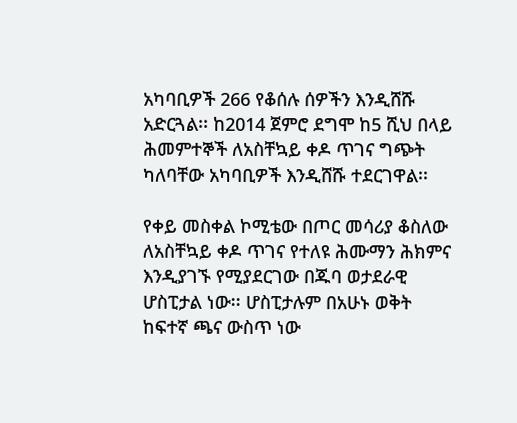አካባቢዎች 266 የቆሰሉ ሰዎችን እንዲሸሹ አድርጓል፡፡ ከ2014 ጀምሮ ደግሞ ከ5 ሺህ በላይ ሕመምተኞች ለአስቸኳይ ቀዶ ጥገና ግጭት ካለባቸው አካባቢዎች እንዲሸሹ ተደርገዋል፡፡

የቀይ መስቀል ኮሚቴው በጦር መሳሪያ ቆስለው ለአስቸኳይ ቀዶ ጥገና የተለዩ ሕሙማን ሕክምና እንዲያገኙ የሚያደርገው በጁባ ወታደራዊ ሆስፒታል ነው፡፡ ሆስፒታሉም በአሁኑ ወቅት ከፍተኛ ጫና ውስጥ ነው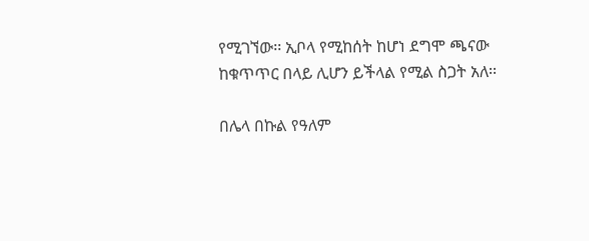የሚገኘው፡፡ ኢቦላ የሚከሰት ከሆነ ደግሞ ጫናው ከቁጥጥር በላይ ሊሆን ይችላል የሚል ስጋት አለ፡፡

በሌላ በኩል የዓለም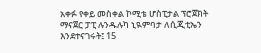አቀፉ የቀይ መስቀል ኮሚቴ ሆስፒታል ፕሮጀክት ማናጀር ፓፒ ሉንዱሉካ ኒዪምባታ ለሲጂቲኤን እንደተናገሩት፤ 15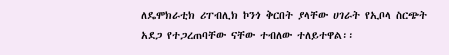ለዴሞክራቲክ ሪፐብሊክ ኮንጎ ቅርበት ያላቸው ሀገራት የኢቦላ ስርጭት አደጋ የተጋረጠባቸው ናቸው ተብለው ተለይተዋል፡፡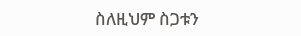ስለዚህም ስጋቱን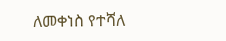ለመቀነስ የተሻለ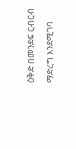ዕቅድ በመንደፍ ርብርብ ማድረግ እንደሚገባ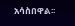አሳስበዋል፡፡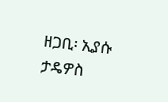ዘጋቢ፡ ኢያሱ ታዴዎስ